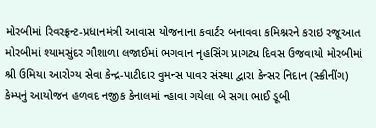મોરબીમાં રિવરફ્રન્ટ-પ્રધાનમંત્રી આવાસ યોજનાના કવાર્ટર બનાવવા કમિશ્નરને કરાઇ રજૂઆત મોરબીમાં શ્યામસુંદર ગૌશાળા લજાઈમાં ભગવાન નૃહસિંગ પ્રાગટ્ય દિવસ ઉજવાયો મોરબીમાં શ્રી ઉમિયા આરોગ્ય સેવા કેન્દ્ર-પાટીદાર વુમન્સ પાવર સંસ્થા દ્વારા કેન્સર નિદાન (સ્ક્રીનીંગ) કેમ્પનું આયોજન હળવદ નજીક કેનાલમાં ન્હાવા ગયેલા બે સગા ભાઈ ડૂબી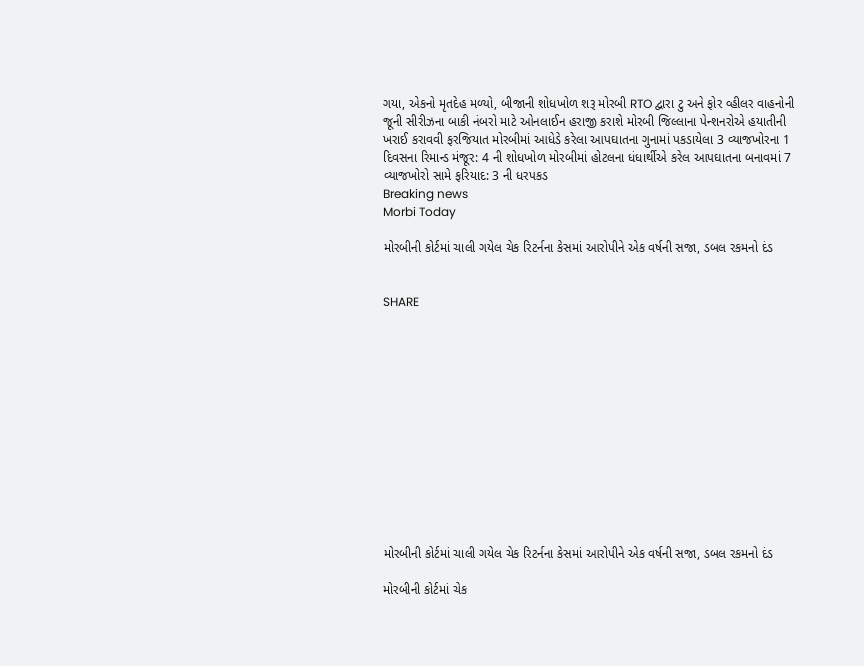ગયા, એકનો મૃતદેહ મળ્યો, બીજાની શોધખોળ શરૂ મોરબી RTO દ્વારા ટુ અને ફોર વ્હીલર વાહનોની જૂની સીરીઝના બાકી નંબરો માટે ઓનલાઈન હરાજી કરાશે મોરબી જિલ્લાના પેન્શનરોએ હયાતીની ખરાઈ કરાવવી ફરજિયાત મોરબીમાં આધેડે કરેલા આપઘાતના ગુનામાં પકડાયેલા 3 વ્યાજખોરના 1 દિવસના રિમાન્ડ મંજૂર: 4 ની શોધખોળ મોરબીમાં હોટલના ધંધાર્થીએ કરેલ આપઘાતના બનાવમાં 7 વ્યાજખોરો સામે ફરિયાદ: 3 ની ધરપકડ
Breaking news
Morbi Today

મોરબીની કોર્ટમાં ચાલી ગયેલ ચેક રિટર્નના કેસમાં આરોપીને એક વર્ષની સજા, ડબલ રકમનો દંડ


SHARE













મોરબીની કોર્ટમાં ચાલી ગયેલ ચેક રિટર્નના કેસમાં આરોપીને એક વર્ષની સજા, ડબલ રકમનો દંડ

મોરબીની કોર્ટમાં ચેક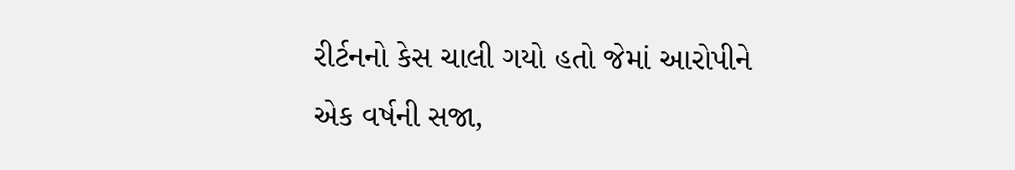રીર્ટનનો કેસ ચાલી ગયો હતો જેમાં આરોપીને એક વર્ષની સજા,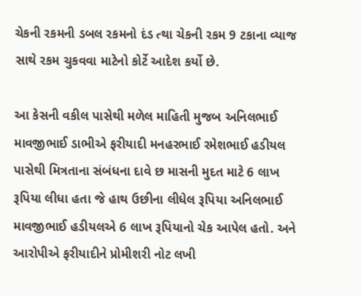ચેકની રકમની ડબલ રકમનો દંડ ત્થા ચેકની રકમ 9 ટકાના વ્યાજ સાથે રકમ ચુકવવા માટેનો કોર્ટે આદેશ કર્યો છે.

આ કેસની વકીલ પાસેથી મળેલ માહિતી મુજબ અનિલભાઈ માવજીભાઈ ડાભીએ ફરીયાદી મનહરભાઈ રમેશભાઈ હડીયલ પાસેથી મિત્રતાના સંબંધના દાવે છ માસની મુદત માટે 6 લાખ રૂપિયા લીધા હતા જે હાથ ઉછીના લીધેલ રૂપિયા અનિલભાઈ માવજીભાઈ હડીયલએ 6 લાખ રૂપિયાનો ચેક આપેલ હતો. અને આરોપીએ ફરીયાદીને પ્રોમીશરી નોટ લખી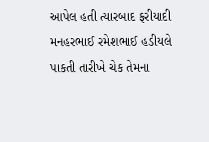આપેલ હતી ત્યારબાદ ફરીયાદી મનહરભાઈ રમેશભાઈ હડીયલે પાકતી તારીખે ચેક તેમના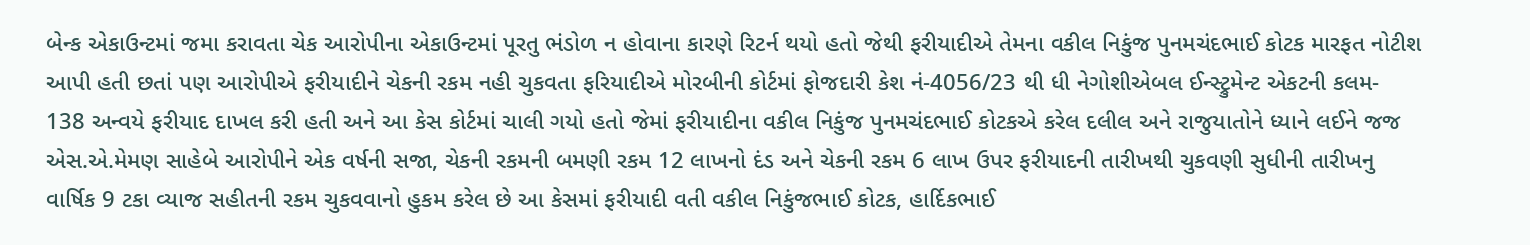બેન્ક એકાઉન્ટમાં જમા કરાવતા ચેક આરોપીના એકાઉન્ટમાં પૂરતુ ભંડોળ ન હોવાના કારણે રિટર્ન થયો હતો જેથી ફરીયાદીએ તેમના વકીલ નિકુંજ પુનમચંદભાઈ કોટક મારફત નોટીશ આપી હતી છતાં પણ આરોપીએ ફરીયાદીને ચેકની રકમ નહી ચુકવતા ફરિયાદીએ મોરબીની કોર્ટમાં ફોજદારી કેશ નં-4056/23 થી ધી નેગોશીએબલ ઈન્સ્ટ્રુમેન્ટ એકટની કલમ- 138 અન્વયે ફરીયાદ દાખલ કરી હતી અને આ કેસ કોર્ટમાં ચાલી ગયો હતો જેમાં ફરીયાદીના વકીલ નિકુંજ પુનમચંદભાઈ કોટકએ કરેલ દલીલ અને રાજુયાતોને ધ્યાને લઈને જજ એસ.એ.મેમણ સાહેબે આરોપીને એક વર્ષની સજા, ચેકની રકમની બમણી રકમ 12 લાખનો દંડ અને ચેકની રકમ 6 લાખ ઉપર ફરીયાદની તારીખથી ચુકવણી સુધીની તારીખનુ વાર્ષિક 9 ટકા વ્યાજ સહીતની રકમ ચુકવવાનો હુકમ કરેલ છે આ કેસમાં ફરીયાદી વતી વકીલ નિકુંજભાઈ કોટક, હાર્દિકભાઈ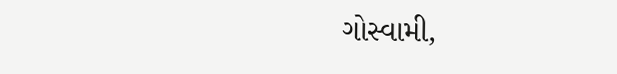ગોસ્વામી,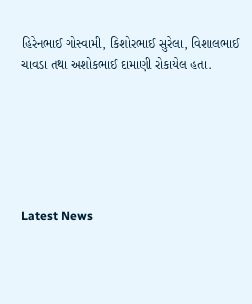હિરેનભાઈ ગોસ્વામી, કિશોરભાઈ સુરેલા, વિશાલભાઈ ચાવડા તથા અશોકભાઈ દામાણી રોકાયેલ હતા.






Latest News